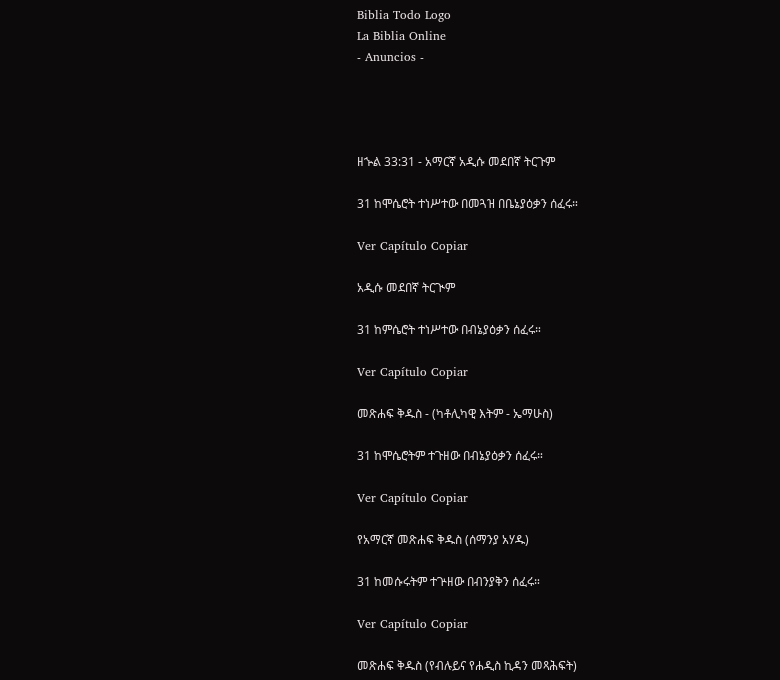Biblia Todo Logo
La Biblia Online
- Anuncios -




ዘኍል 33:31 - አማርኛ አዲሱ መደበኛ ትርጉም

31 ከሞሴሮት ተነሥተው በመጓዝ በቤኔያዕቃን ሰፈሩ።

Ver Capítulo Copiar

አዲሱ መደበኛ ትርጒም

31 ከምሴሮት ተነሥተው በብኔያዕቃን ሰፈሩ።

Ver Capítulo Copiar

መጽሐፍ ቅዱስ - (ካቶሊካዊ እትም - ኤማሁስ)

31 ከሞሴሮትም ተጉዘው በብኔያዕቃን ሰፈሩ።

Ver Capítulo Copiar

የአማርኛ መጽሐፍ ቅዱስ (ሰማንያ አሃዱ)

31 ከመሱሩትም ተጕዘው በብንያቅን ሰፈሩ።

Ver Capítulo Copiar

መጽሐፍ ቅዱስ (የብሉይና የሐዲስ ኪዳን መጻሕፍት)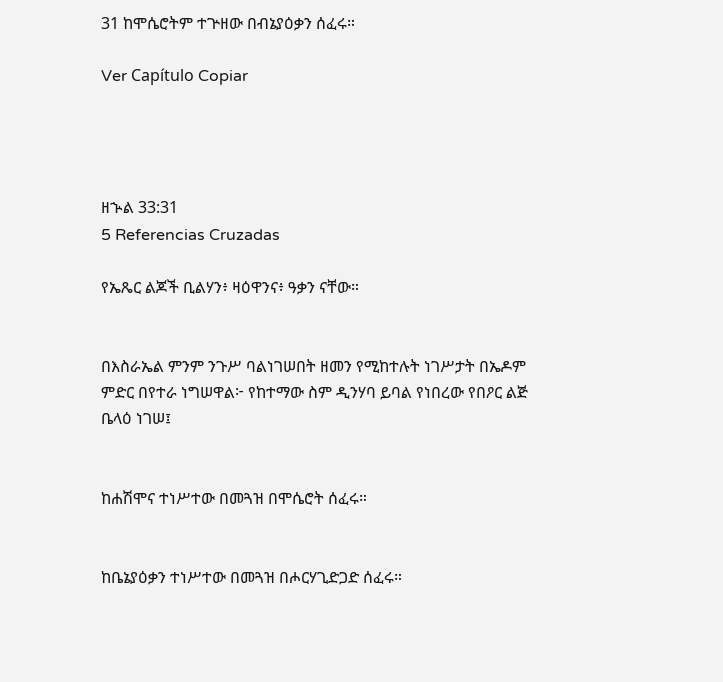31 ከሞሴሮትም ተጕዘው በብኔያዕቃን ሰፈሩ።

Ver Capítulo Copiar




ዘኍል 33:31
5 Referencias Cruzadas

የኤጼር ልጆች ቢልሃን፥ ዛዕዋንና፥ ዓቃን ናቸው።


በእስራኤል ምንም ንጉሥ ባልነገሠበት ዘመን የሚከተሉት ነገሥታት በኤዶም ምድር በየተራ ነግሠዋል፦ የከተማው ስም ዲንሃባ ይባል የነበረው የበዖር ልጅ ቤላዕ ነገሠ፤


ከሐሽሞና ተነሥተው በመጓዝ በሞሴሮት ሰፈሩ።


ከቤኔያዕቃን ተነሥተው በመጓዝ በሖርሃጊድጋድ ሰፈሩ።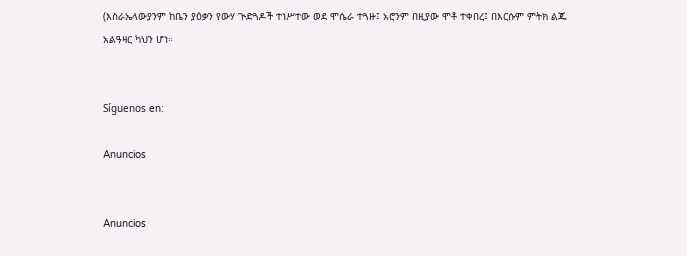(እስራኤላውያንም ከቤን ያዕቃን የውሃ ጒድጓዶች ተነሥተው ወደ ሞሴራ ተጓዙ፤ አሮንም በዚያው ሞቶ ተቀበረ፤ በእርሱም ምትክ ልጁ አልዓዛር ካህን ሆነ።


Síguenos en:

Anuncios


Anuncios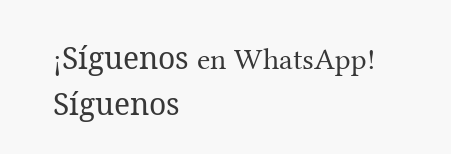¡Síguenos en WhatsApp! Síguenos